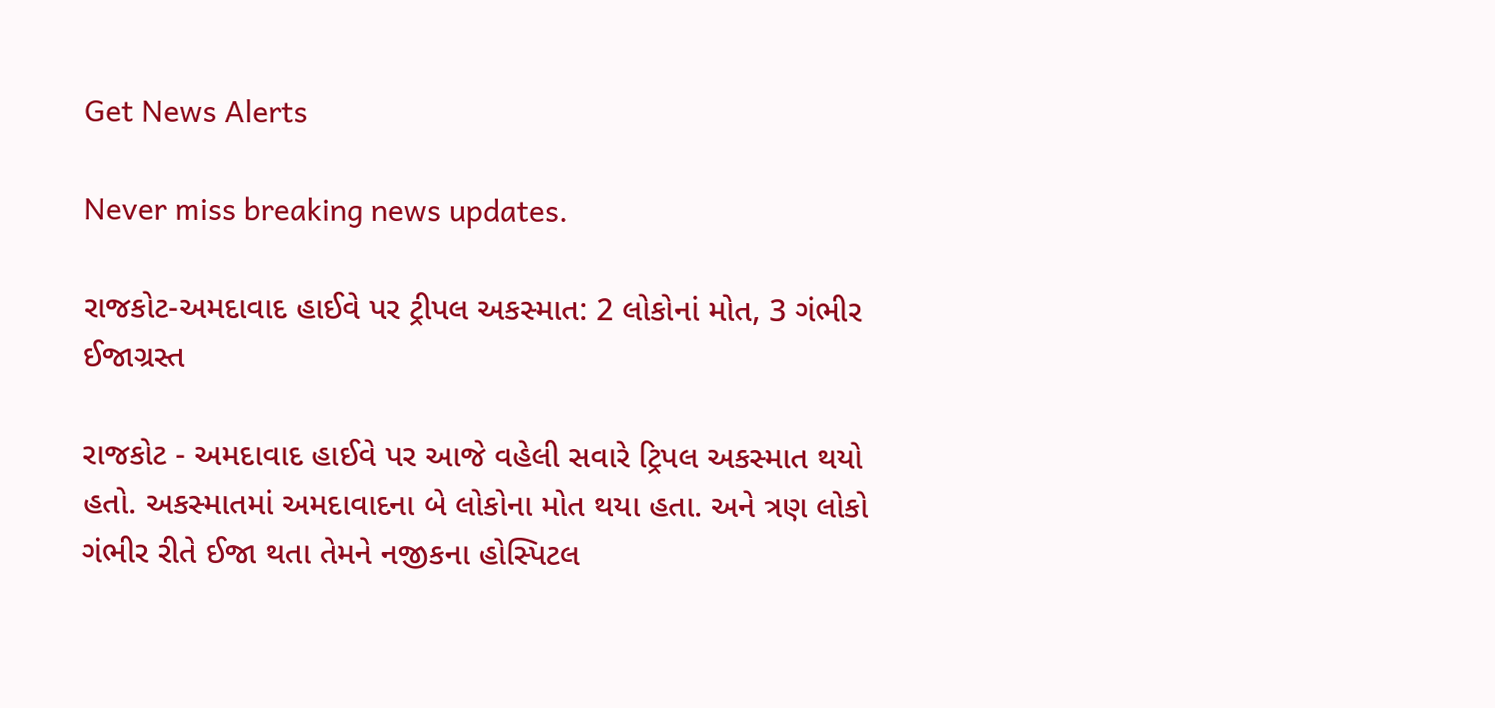Get News Alerts

Never miss breaking news updates.

રાજકોટ-અમદાવાદ હાઈવે પર ટ્રીપલ અકસ્માત: 2 લોકોનાં મોત, 3 ગંભીર ઈજાગ્રસ્ત

રાજકોટ - અમદાવાદ હાઈવે પર આજે વહેલી સવારે ટ્રિપલ અકસ્માત થયો હતો. અકસ્માતમાં અમદાવાદના બે લોકોના મોત થયા હતા. અને ત્રણ લોકો ગંભીર રીતે ઈજા થતા તેમને નજીકના હોસ્પિટલ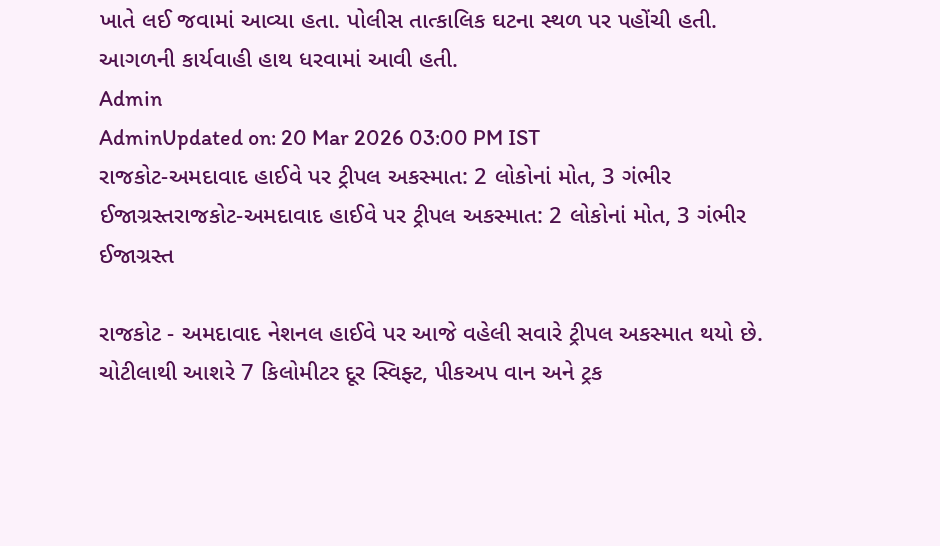ખાતે લઈ જવામાં આવ્યા હતા. પોલીસ તાત્કાલિક ઘટના સ્થળ પર પહોંચી હતી. આગળની કાર્યવાહી હાથ ધરવામાં આવી હતી.
Admin
AdminUpdated on: 20 Mar 2026 03:00 PM IST
રાજકોટ-અમદાવાદ હાઈવે પર ટ્રીપલ અકસ્માત: 2 લોકોનાં મોત, 3 ગંભીર ઈજાગ્રસ્તરાજકોટ-અમદાવાદ હાઈવે પર ટ્રીપલ અકસ્માત: 2 લોકોનાં મોત, 3 ગંભીર ઈજાગ્રસ્ત

રાજકોટ - અમદાવાદ નેશનલ હાઈવે પર આજે વહેલી સવારે ટ્રીપલ અકસ્માત થયો છે. ચોટીલાથી આશરે 7 કિલોમીટર દૂર સ્વિફ્ટ, પીકઅપ વાન અને ટ્રક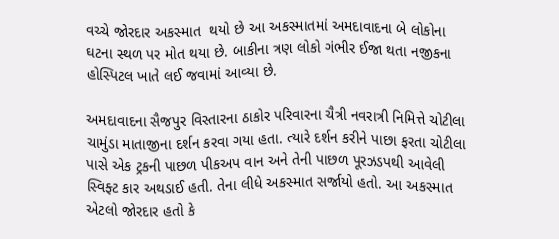વચ્ચે જોરદાર અકસ્માત  થયો છે આ અકસ્માતમાં અમદાવાદના બે લોકોના ઘટના સ્થળ પર મોત થયા છે. બાકીના ત્રણ લોકો ગંભીર ઈજા થતા નજીકના હોસ્પિટલ ખાતે લઈ જવામાં આવ્યા છે.

અમદાવાદના સૈજપુર વિસ્તારના ઠાકોર પરિવારના ચૈત્રી નવરાત્રી નિમિત્તે ચોટીલા ચામુંડા માતાજીના દર્શન કરવા ગયા હતા. ત્યારે દર્શન કરીને પાછા ફરતા ચોટીલા પાસે એક ટ્રકની પાછળ પીકઅપ વાન અને તેની પાછળ પૂરઝડપથી આવેલી સ્વિફ્ટ કાર અથડાઈ હતી. તેના લીધે અકસ્માત સર્જાયો હતો. આ અકસ્માત એટલો જોરદાર હતો કે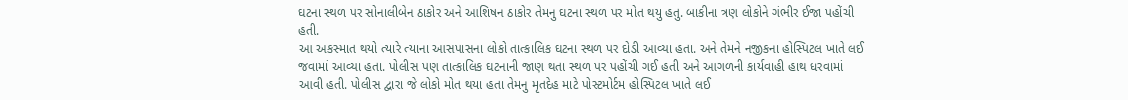ઘટના સ્થળ પર સોનાલીબેન ઠાકોર અને આશિષન ઠાકોર તેમનુ ઘટના સ્થળ પર મોત થયુ હતુ. બાકીના ત્રણ લોકોને ગંભીર ઈજા પહોંચી હતી.
આ અકસ્માત થયો ત્યારે ત્યાના આસપાસના લોકો તાત્કાલિક ઘટના સ્થળ પર દોડી આવ્યા હતા. અને તેમને નજીકના હોસ્પિટલ ખાતે લઈ જવામાં આવ્યા હતા. પોલીસ પણ તાત્કાલિક ઘટનાની જાણ થતા સ્થળ પર પહોંચી ગઈ હતી અને આગળની કાર્યવાહી હાથ ધરવામાં આવી હતી. પોલીસ દ્વારા જે લોકો મોત થયા હતા તેમનુ મૃતદેહ માટે પોસ્ટમોર્ટમ હોસ્પિટલ ખાતે લઈ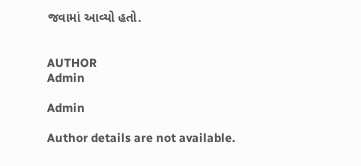જવામાં આવ્યો હતો.


AUTHOR
Admin

Admin

Author details are not available.